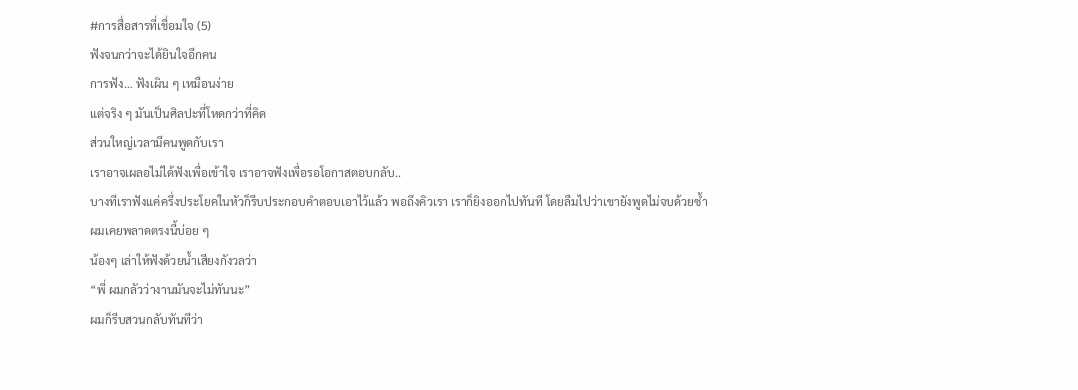#การสื่อสารที่เชื่อมใจ (5)
ฟังจนกว่าจะได้ยินใจอีกคน
การฟัง… ฟังเผิน ๆ เหมือนง่าย
แต่จริง ๆ มันเป็นศิลปะที่โหดกว่าที่คิด
ส่วนใหญ่เวลามีคนพูดกับเรา
เราอาจเผลอไม่ได้ฟังเพื่อเข้าใจ เราอาจฟังเพื่อรอโอกาสตอบกลับ..
บางทีเราฟังแค่ครึ่งประโยคในหัวก็รีบประกอบคำตอบเอาไว้แล้ว พอถึงคิวเรา เราก็ยิงออกไปทันที โดยลืมไปว่าเขายังพูดไม่จบด้วยซ้ำ
ผมเคยพลาดตรงนี้บ่อย ๆ
น้องๆ เล่าให้ฟังด้วยน้ำเสียงกังวลว่า
“พี่ ผมกลัวว่างานมันจะไม่ทันนะ”
ผมก็รีบสวนกลับทันทีว่า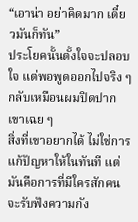“เอาน่า อย่าคิดมาก เดี๋ยวมันก็ทัน”
ประโยคนั้นตั้งใจจะปลอบใจ แต่พอพูดออกไปจริง ๆ กลับเหมือนผมปิดปากเขาเฉย ๆ
สิ่งที่เขาอยากได้ ไม่ใช่การแก้ปัญหาให้ในทันที แต่มันคือการที่มีใครสักคนจะรับฟังความกัง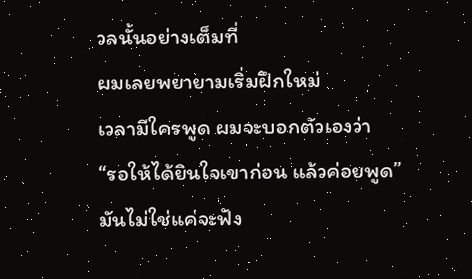วลนั้นอย่างเต็มที่
ผมเลยพยายามเริ่มฝึกใหม่
เวลามีใครพูด ผมจะบอกตัวเองว่า
“รอให้ได้ยินใจเขาก่อน แล้วค่อยพูด”
มันไม่ใช่แค่จะฟัง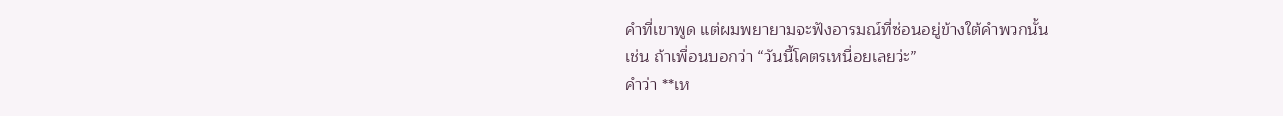คำที่เขาพูด แต่ผมพยายามจะฟังอารมณ์ที่ซ่อนอยู่ข้างใต้คำพวกนั้น
เช่น ถ้าเพื่อนบอกว่า “วันนี้โคตรเหนื่อยเลยว่ะ”
คำว่า **เห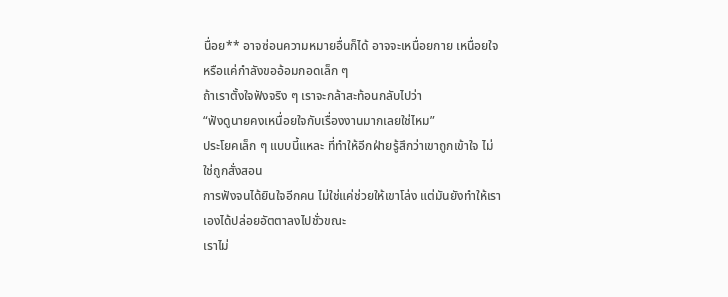นื่อย** อาจซ่อนความหมายอื่นก็ได้ อาจจะเหนื่อยกาย เหนื่อยใจ หรือแค่กำลังขออ้อมกอดเล็ก ๆ
ถ้าเราตั้งใจฟังจริง ๆ เราจะกล้าสะท้อนกลับไปว่า
“ฟังดูนายคงเหนื่อยใจกับเรื่องงานมากเลยใช่ไหม”
ประโยคเล็ก ๆ แบบนี้แหละ ที่ทำให้อีกฝ่ายรู้สึกว่าเขาถูกเข้าใจ ไม่ใช่ถูกสั่งสอน
การฟังจนได้ยินใจอีกคน ไม่ใช่แค่ช่วยให้เขาโล่ง แต่มันยังทำให้เราเองได้ปล่อยอัตตาลงไปชั่วขณะ
เราไม่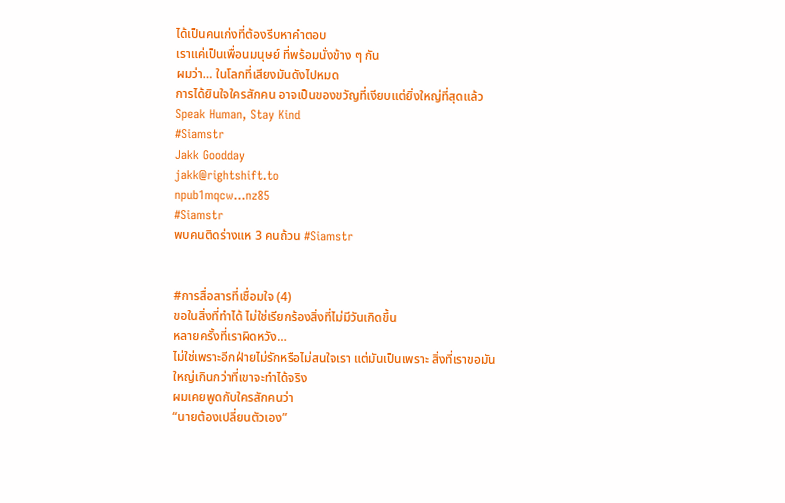ได้เป็นคนเก่งที่ต้องรีบหาคำตอบ
เราแค่เป็นเพื่อนมนุษย์ ที่พร้อมนั่งข้าง ๆ กัน
ผมว่า… ในโลกที่เสียงมันดังไปหมด
การได้ยินใจใครสักคน อาจเป็นของขวัญที่เงียบแต่ยิ่งใหญ่ที่สุดแล้ว
Speak Human, Stay Kind
#Siamstr
Jakk Goodday
jakk@rightshift.to
npub1mqcw...nz85
#Siamstr
พบคนติดร่างแห 3 คนถ้วน #Siamstr


#การสื่อสารที่เชื่อมใจ (4)
ขอในสิ่งที่ทำได้ ไม่ใช่เรียกร้องสิ่งที่ไม่มีวันเกิดขึ้น
หลายครั้งที่เราผิดหวัง…
ไม่ใช่เพราะอีกฝ่ายไม่รักหรือไม่สนใจเรา แต่มันเป็นเพราะ สิ่งที่เราขอมันใหญ่เกินกว่าที่เขาจะทำได้จริง
ผมเคยพูดกับใครสักคนว่า
“นายต้องเปลี่ยนตัวเอง”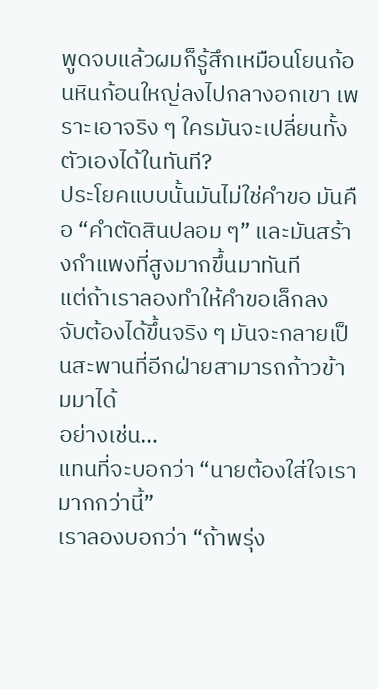พูดจบแล้วผมก็รู้สึกเหมือนโยนก้อนหินก้อนใหญ่ลงไปกลางอกเขา เพราะเอาจริง ๆ ใครมันจะเปลี่ยนทั้งตัวเองได้ในทันที?
ประโยคแบบนั้นมันไม่ใช่คำขอ มันคือ “คำตัดสินปลอม ๆ” และมันสร้างกำแพงที่สูงมากขึ้นมาทันที
แต่ถ้าเราลองทำให้คำขอเล็กลง
จับต้องได้ขึ้นจริง ๆ มันจะกลายเป็นสะพานที่อีกฝ่ายสามารถก้าวข้ามมาได้
อย่างเช่น…
แทนที่จะบอกว่า “นายต้องใส่ใจเรามากกว่านี้”
เราลองบอกว่า “ถ้าพรุ่ง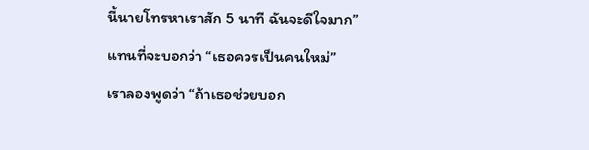นี้นายโทรหาเราสัก 5 นาที ฉันจะดีใจมาก”
แทนที่จะบอกว่า “เธอควรเป็นคนใหม่”
เราลองพูดว่า “ถ้าเธอช่วยบอก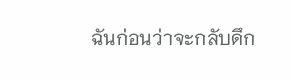ฉันก่อนว่าจะกลับดึก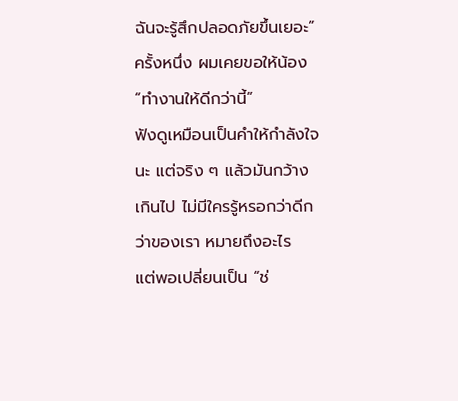ฉันจะรู้สึกปลอดภัยขึ้นเยอะ”
ครั้งหนึ่ง ผมเคยขอให้น้อง “ทำงานให้ดีกว่านี้”
ฟังดูเหมือนเป็นคำให้กำลังใจนะ แต่จริง ๆ แล้วมันกว้างเกินไป ไม่มีใครรู้หรอกว่าดีกว่าของเรา หมายถึงอะไร
แต่พอเปลี่ยนเป็น “ช่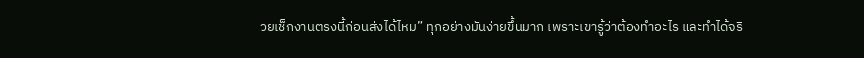วยเช็กงานตรงนี้ก่อนส่งได้ไหม” ทุกอย่างมันง่ายขึ้นมาก เพราะเขารู้ว่าต้องทำอะไร และทำได้จริ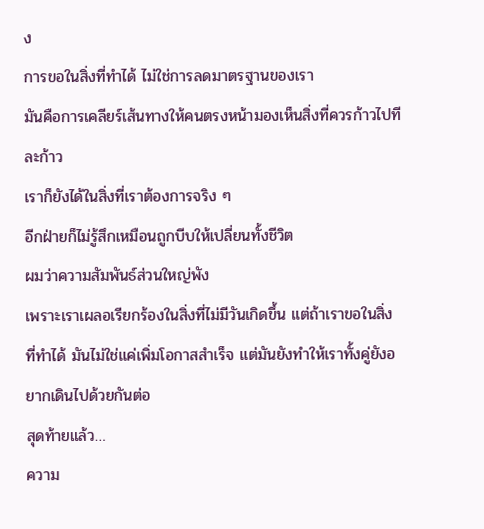ง
การขอในสิ่งที่ทำได้ ไม่ใช่การลดมาตรฐานของเรา
มันคือการเคลียร์เส้นทางให้คนตรงหน้ามองเห็นสิ่งที่ควรก้าวไปทีละก้าว
เราก็ยังได้ในสิ่งที่เราต้องการจริง ๆ
อีกฝ่ายก็ไม่รู้สึกเหมือนถูกบีบให้เปลี่ยนทั้งชีวิต
ผมว่าความสัมพันธ์ส่วนใหญ่พัง
เพราะเราเผลอเรียกร้องในสิ่งที่ไม่มีวันเกิดขึ้น แต่ถ้าเราขอในสิ่งที่ทำได้ มันไม่ใช่แค่เพิ่มโอกาสสำเร็จ แต่มันยังทำให้เราทั้งคู่ยังอยากเดินไปด้วยกันต่อ
สุดท้ายแล้ว…
ความ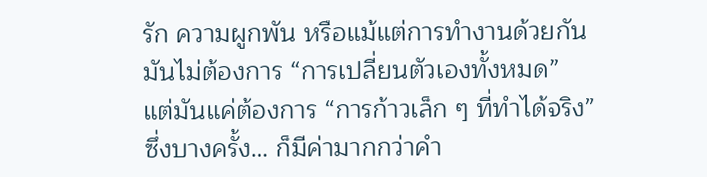รัก ความผูกพัน หรือแม้แต่การทำงานด้วยกัน
มันไม่ต้องการ “การเปลี่ยนตัวเองทั้งหมด”
แต่มันแค่ต้องการ “การก้าวเล็ก ๆ ที่ทำได้จริง”
ซึ่งบางครั้ง… ก็มีค่ามากกว่าคำ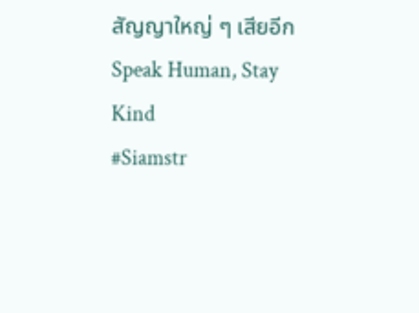สัญญาใหญ่ ๆ เสียอีก
Speak Human, Stay Kind
#Siamstr